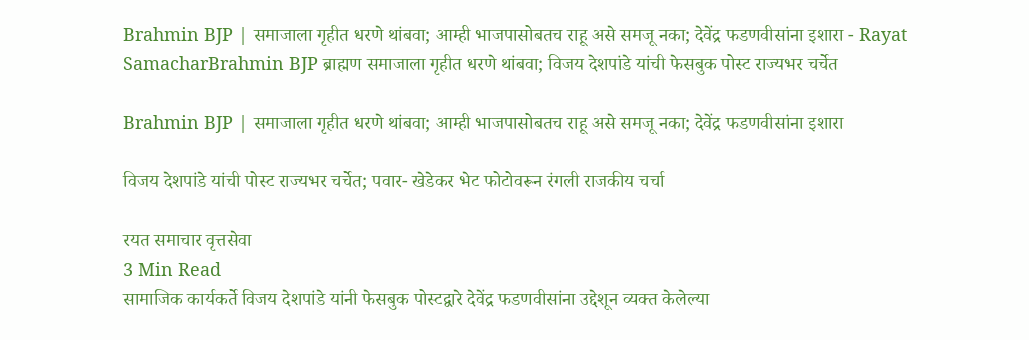Brahmin BJP | समाजाला गृहीत धरणे थांबवा; आम्ही भाजपासोबतच राहू असे समजू नका; देवेंद्र फडणवीसांना इशारा - Rayat SamacharBrahmin BJP ब्राह्मण समाजाला गृहीत धरणे थांबवा; विजय देशपांडे यांची फेसबुक पोस्ट राज्यभर चर्चेत

Brahmin BJP | समाजाला गृहीत धरणे थांबवा; आम्ही भाजपासोबतच राहू असे समजू नका; देवेंद्र फडणवीसांना इशारा

विजय देशपांडे यांची पोस्ट राज्यभर चर्चेत; पवार- खेडेकर भेट फोटोवरून रंगली राजकीय चर्चा

रयत समाचार वृत्तसेवा
3 Min Read
सामाजिक कार्यकर्ते विजय देशपांडे यांनी फेसबुक पोस्टद्वारे देवेंद्र फडणवीसांना उद्देशून व्यक्त केलेल्या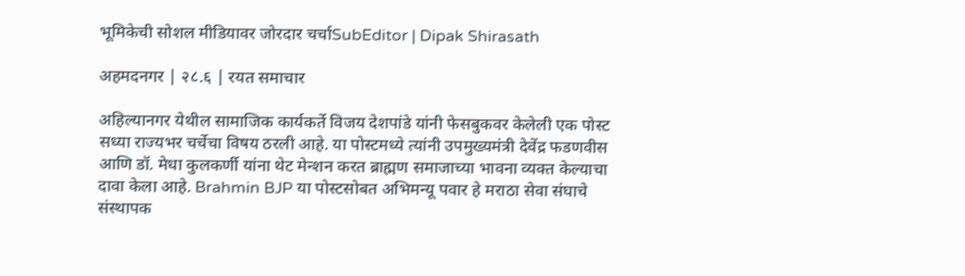भूमिकेची सोशल मीडियावर जोरदार चर्चाSubEditor | Dipak Shirasath

अहमदनगर | २८.६ | रयत समाचार

अहिल्यानगर येथील सामाजिक कार्यकर्ते विजय देशपांडे यांनी फेसबुकवर केलेली एक पोस्ट सध्या राज्यभर चर्चेचा विषय ठरली आहे. या पोस्टमध्ये त्यांनी उपमुख्यमंत्री देवेंद्र फडणवीस आणि डॉ. मेधा कुलकर्णी यांना थेट मेन्शन करत ब्राह्मण समाजाच्या भावना व्यक्त केल्याचा दावा केला आहे. Brahmin BJP या पोस्टसोबत अभिमन्यू पवार हे मराठा सेवा संघाचे संस्थापक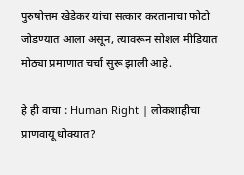पुरुषोत्तम खेडेकर यांचा सत्कार करतानाचा फोटो जोडण्यात आला असून, त्यावरून सोशल मीडियात मोठ्या प्रमाणात चर्चा सुरू झाली आहे.

हे ही वाचा : Human Right | लोकशाहीचा प्राणवायू धोक्यात?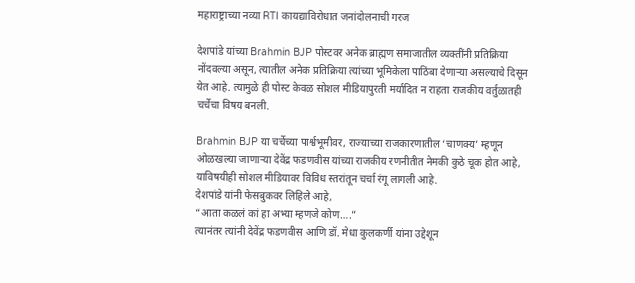महाराष्ट्राच्या नव्या RTI कायद्याविरोधात जनांदोलनाची गरज

देशपांडे यांच्या Brahmin BJP पोस्टवर अनेक ब्राह्मण समाजातील व्यक्तींनी प्रतिक्रिया नोंदवल्या असून, त्यातील अनेक प्रतिक्रिया त्यांच्या भूमिकेला पाठिंबा देणाऱ्या असल्याचे दिसून येत आहे. त्यामुळे ही पोस्ट केवळ सोशल मीडियापुरती मर्यादित न राहता राजकीय वर्तुळातही चर्चेचा विषय बनली.

Brahmin BJP या चर्चेच्या पार्श्वभूमीवर, राज्याच्या राजकारणातील ‘चाणक्य’ म्हणून ओळखल्या जाणाऱ्या देवेंद्र फडणवीस यांच्या राजकीय रणनीतीत नेमकी कुठे चूक होत आहे, याविषयीही सोशल मीडियावर विविध स्तरांतून चर्चा रंगू लागली आहे.
देशपांडे यांनी फेसबुकवर लिहिले आहे,
“आता कळलं कां हा अभ्या म्हणजे कोण….”
त्यानंतर त्यांनी देवेंद्र फडणवीस आणि डॉ. मेधा कुलकर्णी यांना उद्देशून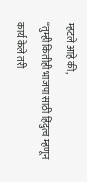म्हटले आहे की,
“तुम्ही कितीही भाजपा साठी हिंदुत्व म्हणून कार्य केले तरी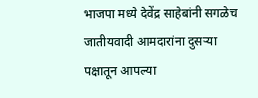भाजपा मध्ये देवेंद्र साहेबांनी सगळेच जातीयवादी आमदारांना दुसऱ्या पक्षातून आपल्या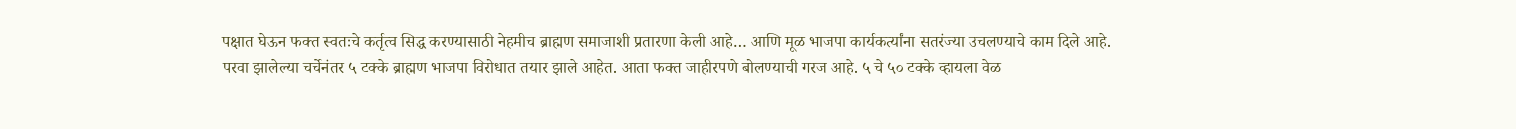पक्षात घेऊन फक्त स्वतःचे कर्तृत्व सिद्ध करण्यासाठी नेहमीच ब्राह्मण समाजाशी प्रतारणा केली आहे… आणि मूळ भाजपा कार्यकर्त्यांना सतरंज्या उचलण्याचे काम दिले आहे.
परवा झालेल्या चर्चेनंतर ५ टक्के ब्राह्मण भाजपा विरोधात तयार झाले आहेत. आता फक्त जाहीरपणे बोलण्याची गरज आहे. ५ चे ५० टक्के व्हायला वेळ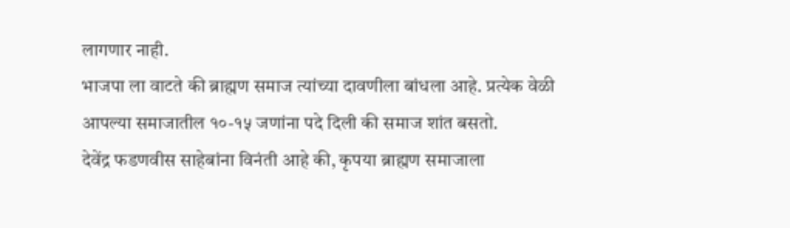लागणार नाही.
भाजपा ला वाटते की ब्राह्मण समाज त्यांच्या दावणीला बांधला आहे. प्रत्येक वेळी आपल्या समाजातील १०-१५ जणांना पदे दिली की समाज शांत बसतो.
देवेंद्र फडणवीस साहेबांना विनंती आहे की, कृपया ब्राह्मण समाजाला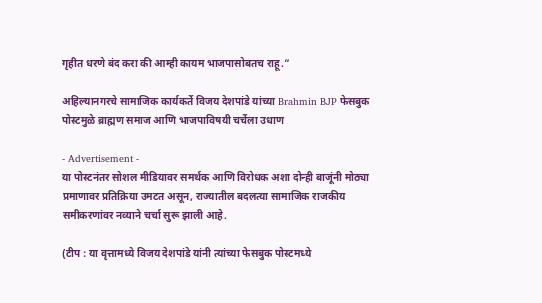गृहीत धरणे बंद करा की आम्ही कायम भाजपासोबतच राहू.”

अहिल्यानगरचे सामाजिक कार्यकर्ते विजय देशपांडे यांच्या Brahmin BJP फेसबुक पोस्टमुळे ब्राह्मण समाज आणि भाजपाविषयी चर्चेला उधाण

- Advertisement -
या पोस्टनंतर सोशल मीडियावर समर्थक आणि विरोधक अशा दोन्ही बाजूंनी मोठ्या प्रमाणावर प्रतिक्रिया उमटत असून, राज्यातील बदलत्या सामाजिक राजकीय समीकरणांवर नव्याने चर्चा सुरू झाली आहे.

(टीप : या वृत्तामध्ये विजय देशपांडे यांनी त्यांच्या फेसबुक पोस्टमध्ये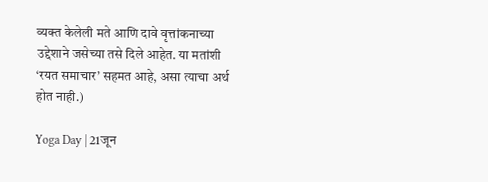व्यक्त केलेली मते आणि दावे वृत्तांकनाच्या उद्देशाने जसेच्या तसे दिले आहेत. या मतांशी ‘रयत समाचार’ सहमत आहे, असा त्याचा अर्थ होत नाही.)

Yoga Day | 21जून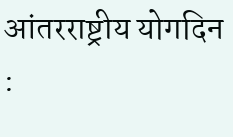आंतरराष्ट्रीय योगदिन :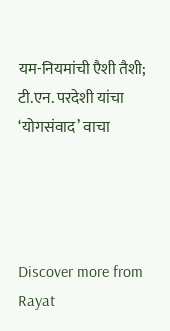यम-नियमांची एैशी तैशी; टी.एन. परदेशी यांचा ‘योगसंवाद’ वाचा




Discover more from Rayat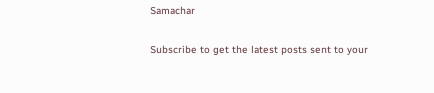Samachar

Subscribe to get the latest posts sent to your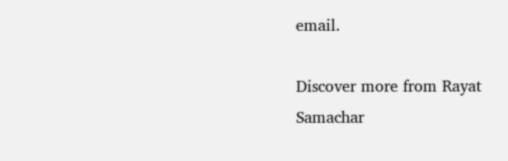email.

Discover more from Rayat Samachar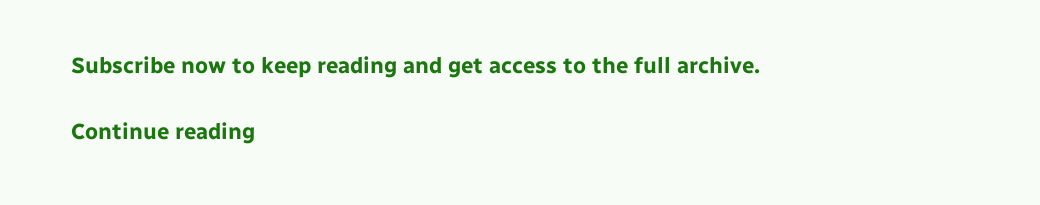Subscribe now to keep reading and get access to the full archive.

Continue reading